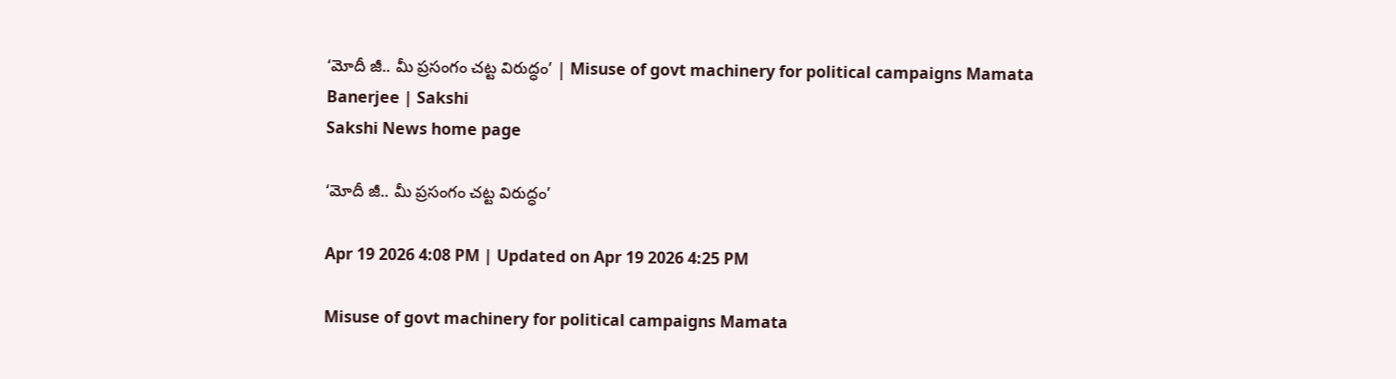‘మోదీ జీ.. మీ ప్రసంగం చట్ట విరుద్ధం’ | Misuse of govt machinery for political campaigns Mamata Banerjee | Sakshi
Sakshi News home page

‘మోదీ జీ.. మీ ప్రసంగం చట్ట విరుద్ధం’

Apr 19 2026 4:08 PM | Updated on Apr 19 2026 4:25 PM

Misuse of govt machinery for political campaigns Mamata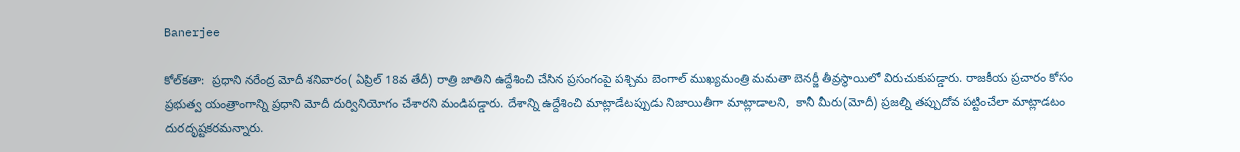Banerjee

కోల్‌కతా:  ప్రధాని నరేంద్ర మోదీ శనివారం( ఏప్రిల్‌ 18వ తేదీ) రాత్రి జాతిని ఉద్దేశించి చేసిన ప్రసంగంపై పశ్చిమ బెంగాల్‌ ముఖ్యమంత్రి మమతా బెనర్జీ తీవ్రస్థాయిలో విరుచుకుపడ్డారు. రాజకీయ ప్రచారం కోసం ప్రభుత్వ యంత్రాంగాన్ని ప్రధాని మోదీ దుర్వినియోగం చేశారని మండిపడ్డారు. దేశాన్ని ఉద్దేశించి మాట్లాడేటప్పుడు నిజాయితీగా మాట్లాడాలని,  కానీ మీరు(మోదీ) ప్రజల్ని తప్పుదోవ పట్టించేలా మాట్లాడటం దురదృష్టకరమన్నారు.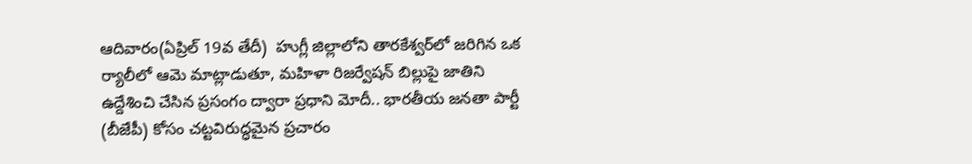ఆదివారం(ఏప్రిల్‌ 19వ తేదీ)  హుగ్లీ జిల్లాలోని తారకేశ్వర్‌లో జరిగిన ఒక ర్యాలీలో ఆమె మాట్లాడుతూ, మహిళా రిజర్వేషన్ బిల్లుపై జాతిని ఉద్దేశించి చేసిన ప్రసంగం ద్వారా ప్రధాని మోదీ.. భారతీయ జనతా పార్టీ (బీజేపీ) కోసం చట్టవిరుద్ధమైన ప్రచారం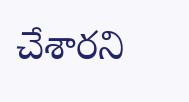చేశారని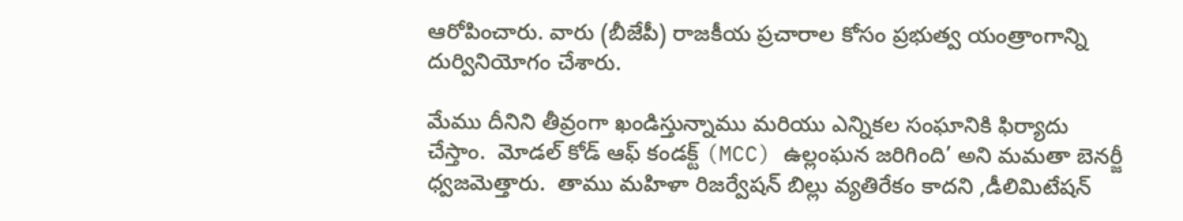ఆరోపించారు. వారు (బీజేపీ) రాజకీయ ప్రచారాల కోసం ప్రభుత్వ యంత్రాంగాన్ని దుర్వినియోగం చేశారు.

మేము దీనిని తీవ్రంగా ఖండిస్తున్నాము మరియు ఎన్నికల సంఘానికి ఫిర్యాదు చేస్తాం.  మోడల్ కోడ్ ఆఫ్ కండక్ట్ (MCC) ఉల్లంఘన జరిగింది’ అని మమతా బెనర్జీ ధ్వజమెత్తారు.  తాము మహిళా రిజర్వేషన్‌ బిల్లు వ్యతిరేకం కాదని ,డీలిమిటేషన్‌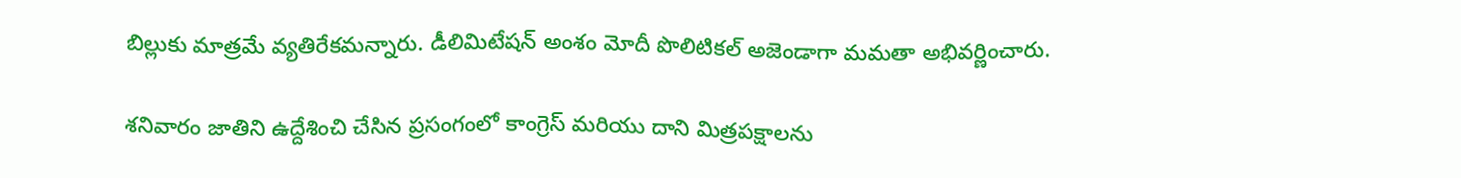బిల్లుకు మాత్రమే వ్యతిరేకమన్నారు. డీలిమిటేషన్‌ అంశం మోదీ పొలిటికల్‌ అజెండాగా మమతా అభివర్ణించారు.

శనివారం జాతిని ఉద్దేశించి చేసిన ప్రసంగంలో కాంగ్రెస్ మరియు దాని మిత్రపక్షాలను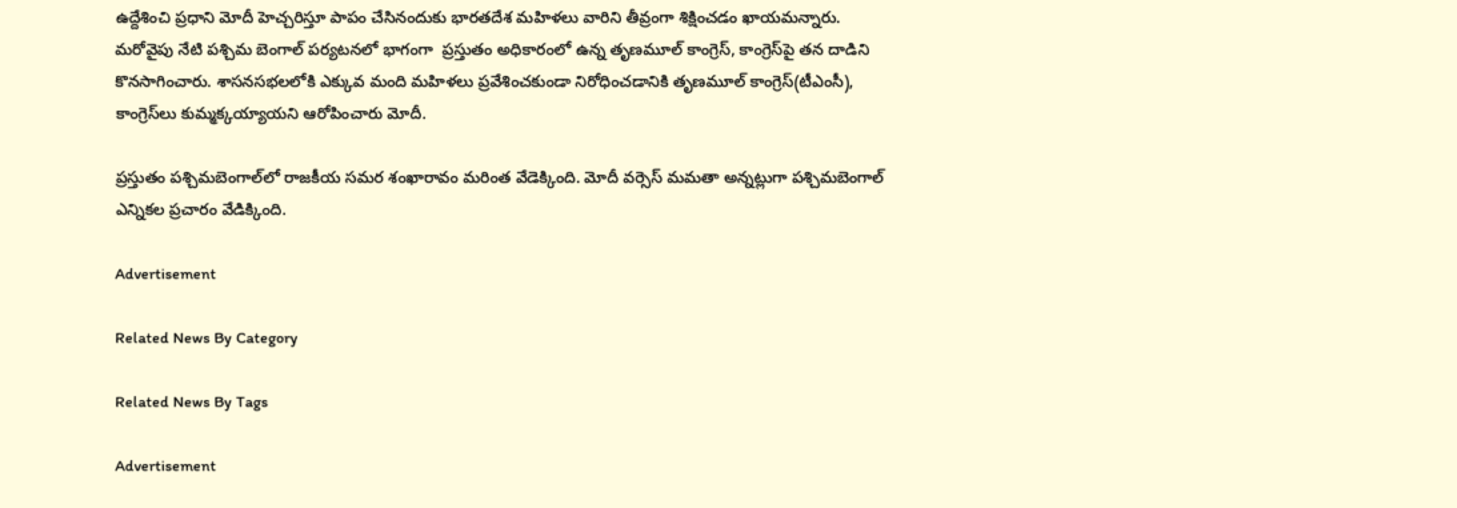ఉద్దేశించి ప్రధాని మోదీ హెచ్చరిస్తూ పాపం చేసినందుకు భారతదేశ మహిళలు వారిని తీవ్రంగా శిక్షించడం ఖాయమన్నారు. మరోవైపు నేటి పశ్చిమ బెంగాల్‌ పర్యటనలో భాగంగా  ప్రస్తుతం అధికారంలో ఉన్న తృణమూల్ కాంగ్రెస్, కాంగ్రెస్‌పై తన దాడిని కొనసాగించారు. శాసనసభలలోకి ఎక్కువ మంది మహిళలు ప్రవేశించకుండా నిరోధించడానికి తృణమూల్‌ కాంగ్రెస్‌(టీఎంసీ), కాంగ్రెస్‌లు కుమ్మక్కయ్యాయని ఆరోపించారు మోదీ.

ప్రస్తుతం పశ్చిమబెంగాల్‌లో రాజకీయ సమర శంఖారావం మరింత వేడెక్కింది. మోదీ వర్సెస్‌ మమతా అన్నట్లుగా పశ్చిమబెంగాల్‌ ఎన్నికల ప్రచారం వేడిక్కింది.

Advertisement

Related News By Category

Related News By Tags

Advertisement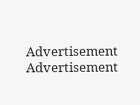Advertisement
Advertisement